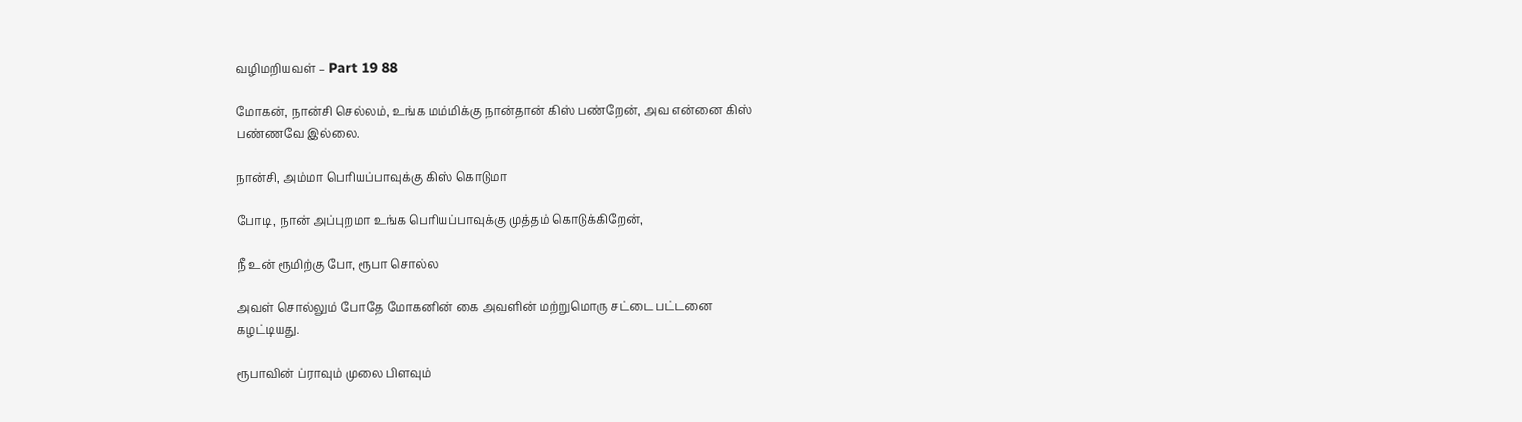வழிமறியவள் – Part 19 88

மோகன், நான்சி செல்லம், உங்க மம்மிக்கு நான்தான் கிஸ் பண்றேன், அவ என்னை கிஸ்
பண்ணவே இல்லை.

நான்சி, அம்மா பெரியப்பாவுக்கு கிஸ் கொடுமா

போடி, நான் அப்புறமா உங்க பெரியப்பாவுக்கு முத்தம் கொடுக்கிறேன்,

நீ உன் ரூமிற்கு போ, ரூபா சொல்ல

அவள் சொல்லும் போதே மோகனின் கை அவளின் மற்றுமொரு சட்டை பட்டனை
கழட்டியது.

ரூபாவின் ப்ராவும் முலை பிளவும்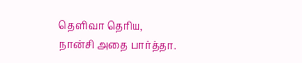தெளிவா தெரிய, நான்சி அதை பார்த்தா.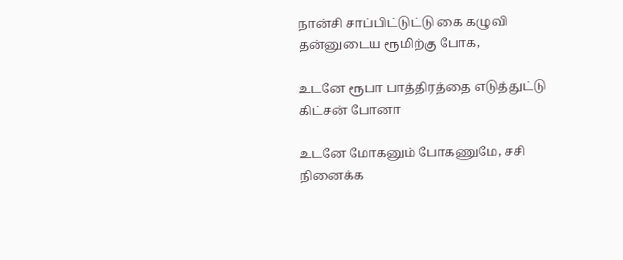நான்சி சாப்பிட்டுட்டு கை கழுவி தன்னுடைய ரூமிற்கு போக,

உடனே ரூபா பாத்திரத்தை எடுத்துட்டு கிட்சன் போனா

உடனே மோகனும் போகணுமே, சசி நினைக்க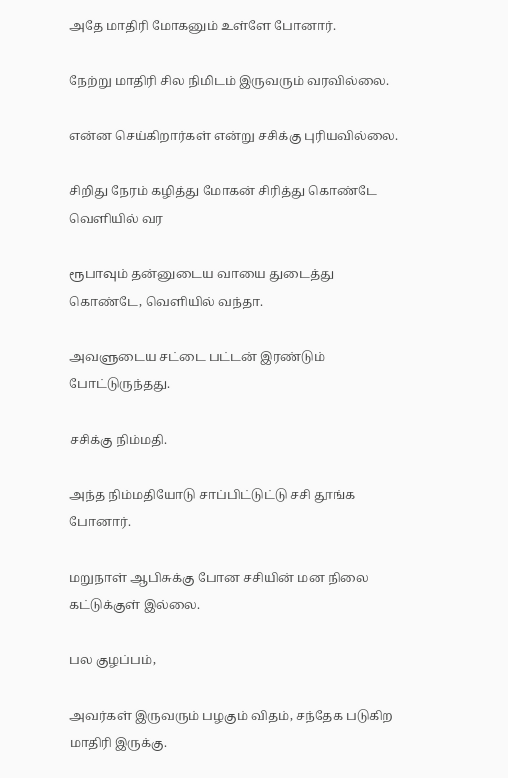அதே மாதிரி மோகனும் உள்ளே போனார்.

நேற்று மாதிரி சில நிமிடம் இருவரும் வரவில்லை.

என்ன செய்கிறார்கள் என்று சசிக்கு புரியவில்லை.

சிறிது நேரம் கழித்து மோகன் சிரித்து கொண்டே வெளியில் வர

ரூபாவும் தன்னுடைய வாயை துடைத்து கொண்டே, வெளியில் வந்தா.

அவளுடைய சட்டை பட்டன் இரண்டும் போட்டுருந்தது.

சசிக்கு நிம்மதி.

அந்த நிம்மதியோடு சாப்பிட்டுட்டு சசி தூங்க போனார்.

மறுநாள் ஆபிசுக்கு போன சசியின் மன நிலை கட்டுக்குள் இல்லை.

பல குழப்பம்,

அவர்கள் இருவரும் பழகும் விதம், சந்தேக படுகிற மாதிரி இருக்கு.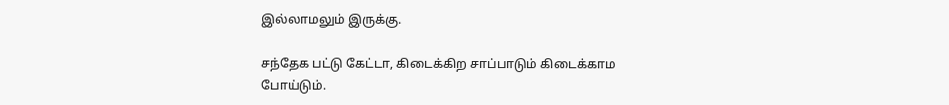இல்லாமலும் இருக்கு.

சந்தேக பட்டு கேட்டா, கிடைக்கிற சாப்பாடும் கிடைக்காம போய்டும்.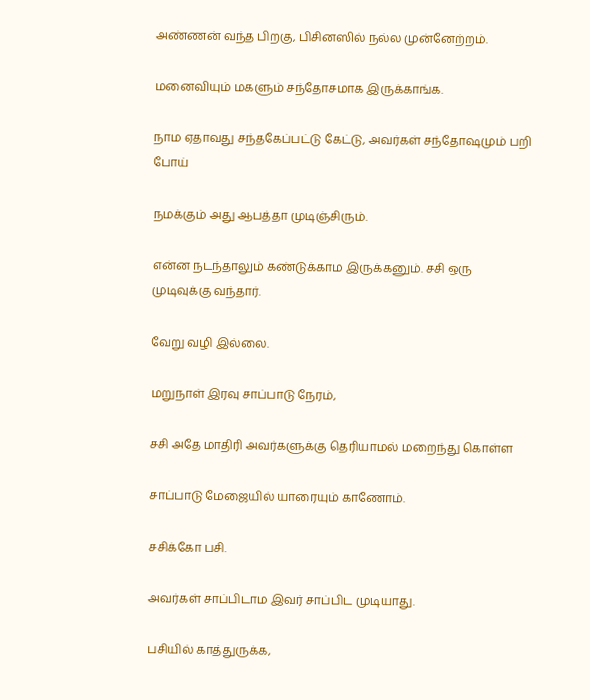அண்ணன் வந்த பிறகு, பிசினஸில் நல்ல முன்னேற்றம்.

மனைவியும் மகளும் சந்தோசமாக இருக்காங்க.

நாம ஏதாவது சந்தகேப்பட்டு கேட்டு, அவர்கள் சந்தோஷமும் பறி போய்

நமக்கும் அது ஆபத்தா முடிஞ்சிரும்.

என்ன நடந்தாலும் கண்டுக்காம இருக்கனும். சசி ஒரு முடிவுக்கு வந்தார்.

வேறு வழி இல்லை.

மறுநாள் இரவு சாப்பாடு நேரம்,

சசி அதே மாதிரி அவர்களுக்கு தெரியாமல் மறைந்து கொள்ள

சாப்பாடு மேஜையில் யாரையும் காணோம்.

சசிக்கோ பசி.

அவர்கள் சாப்பிடாம இவர் சாப்பிட முடியாது.

பசியில் காத்துருக்க,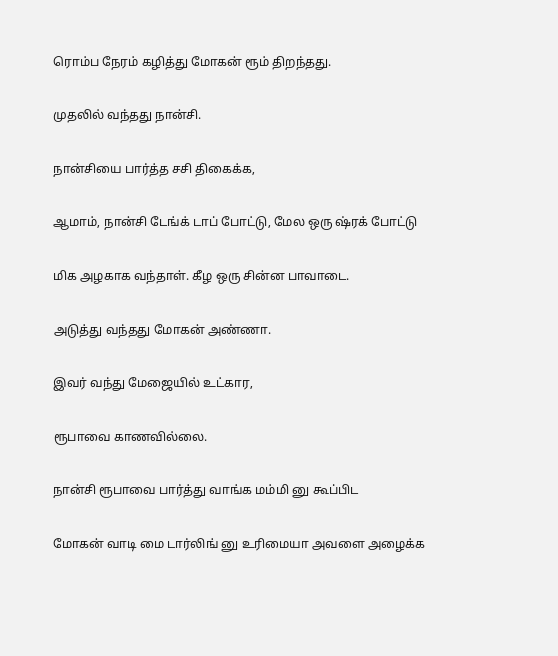ரொம்ப நேரம் கழித்து மோகன் ரூம் திறந்தது.

முதலில் வந்தது நான்சி.

நான்சியை பார்த்த சசி திகைக்க,

ஆமாம், நான்சி டேங்க் டாப் போட்டு, மேல ஒரு ஷ்ரக் போட்டு

மிக அழகாக வந்தாள். கீழ ஒரு சின்ன பாவாடை.

அடுத்து வந்தது மோகன் அண்ணா.

இவர் வந்து மேஜையில் உட்கார,

ரூபாவை காணவில்லை.

நான்சி ரூபாவை பார்த்து வாங்க மம்மி னு கூப்பிட

மோகன் வாடி மை டார்லிங் னு உரிமையா அவளை அழைக்க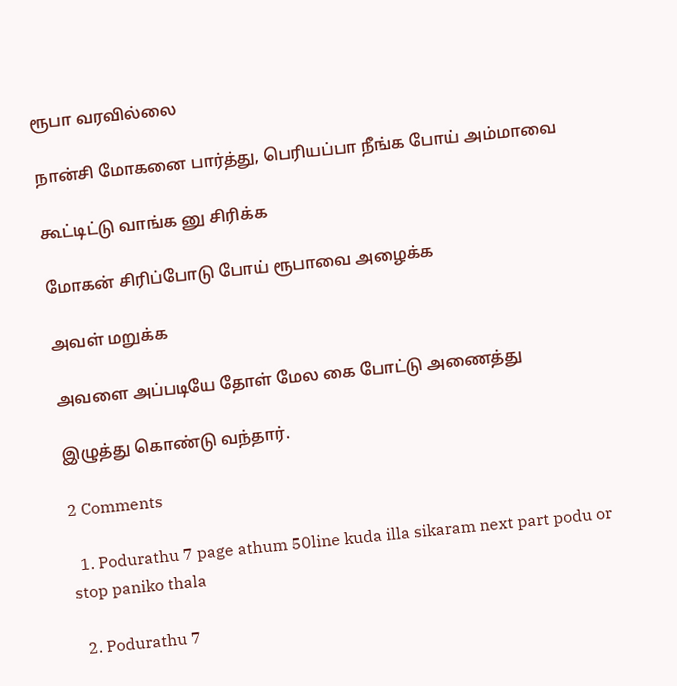ரூபா வரவில்லை

நான்சி மோகனை பார்த்து, பெரியப்பா நீங்க போய் அம்மாவை

கூட்டிட்டு வாங்க னு சிரிக்க

மோகன் சிரிப்போடு போய் ரூபாவை அழைக்க

அவள் மறுக்க

அவளை அப்படியே தோள் மேல கை போட்டு அணைத்து

இழுத்து கொண்டு வந்தார்.

2 Comments

  1. Podurathu 7 page athum 50line kuda illa sikaram next part podu or stop paniko thala

  2. Podurathu 7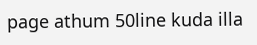page athum 50line kuda illa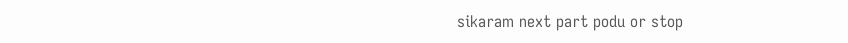sikaram next part podu or stop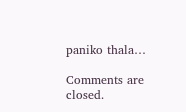paniko thala…

Comments are closed.